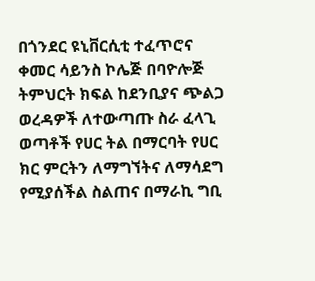በጎንደር ዩኒቨርሲቲ ተፈጥሮና ቀመር ሳይንስ ኮሌጅ በባዮሎጅ ትምህርት ክፍል ከደንቢያና ጭልጋ ወረዳዎች ለተውጣጡ ስራ ፈላጊ ወጣቶች የሀር ትል በማርባት የሀር ክር ምርትን ለማግኘትና ለማሳደግ የሚያሰችል ስልጠና በማራኪ ግቢ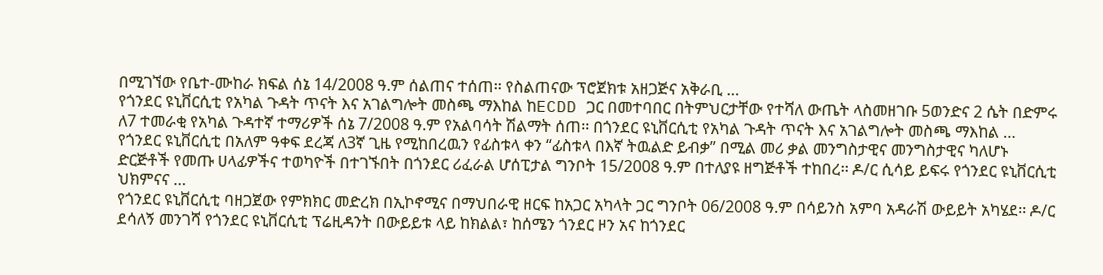በሚገኘው የቤተ-ሙከራ ክፍል ሰኔ 14/2008 ዓ.ም ሰልጠና ተሰጠ፡፡ የስልጠናው ፕሮጀክቱ አዘጋጅና አቅራቢ …
የጎንደር ዩኒቨርሲቲ የአካል ጉዳት ጥናት እና አገልግሎት መስጫ ማእከል ከECDD ጋር በመተባበር በትምህርታቸው የተሻለ ውጤት ላስመዘገቡ 5ወንድና 2 ሴት በድምሩ ለ7 ተመራቂ የአካል ጉዳተኛ ተማሪዎች ሰኔ 7/2008 ዓ.ም የአልባሳት ሽልማት ሰጠ፡፡ በጎንደር ዩኒቨርሲቲ የአካል ጉዳት ጥናት እና አገልግሎት መስጫ ማእከል …
የጎንደር ዩኒቨርሲቲ በአለም ዓቀፍ ደረጃ ለ3ኛ ጊዜ የሚከበረዉን የፊስቱላ ቀን “ፊስቱላ በእኛ ትዉልድ ይብቃ” በሚል መሪ ቃል መንግስታዊና መንግስታዊና ካለሆኑ ድርጅቶች የመጡ ሀላፊዎችና ተወካዮች በተገኙበት በጎንደር ሪፈራል ሆሰፒታል ግንቦት 15/2008 ዓ.ም በተለያዩ ዘግጅቶች ተከበረ፡፡ ዶ/ር ሲሳይ ይፍሩ የጎንደር ዩኒቨርሲቲ ህክምናና …
የጎንደር ዩኒቨርሲቲ ባዘጋጀው የምክክር መድረክ በኢኮኖሚና በማህበራዊ ዘርፍ ከአጋር አካላት ጋር ግንቦት 06/2008 ዓ.ም በሳይንስ አምባ አዳራሽ ውይይት አካሄደ፡፡ ዶ/ር ደሳለኝ መንገሻ የጎንደር ዩኒቨርሲቲ ፕሬዚዳንት በውይይቱ ላይ ከክልል፣ ከሰሜን ጎንደር ዞን አና ከጎንደር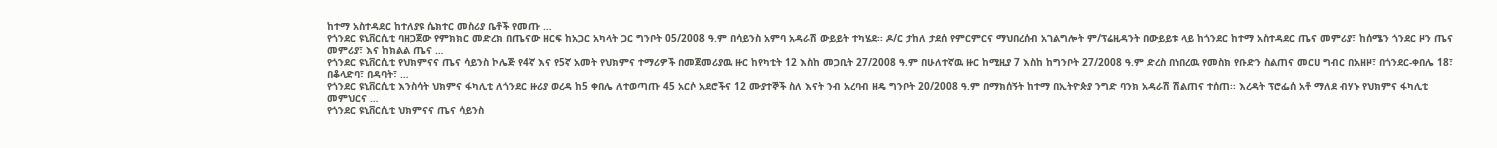ከተማ አስተዳደር ከተለያዩ ሴክተር መስሪያ ቤቶች የመጡ …
የጎንደር ዩኒቨርሲቲ ባዘጋጀው የምክክር መድረክ በጤናው ዘርፍ ከአጋር አካላት ጋር ግንቦት 05/2008 ዓ.ም በሳይንስ አምባ አዳራሽ ውይይት ተካሄደ፡፡ ዶ/ር ታከለ ታደሰ የምርምርና ማህበረሰብ አገልግሎት ም/ፕሬዚዳንት በውይይቱ ላይ ከጎንደር ከተማ አስተዳደር ጤና መምሪያ፣ ከሰሜን ጎንደር ዞን ጤና መምሪያ፣ እና ከክልል ጤና …
የጎንደር ዩኒቨርሲቲ የህክምናና ጤና ሳይንስ ኮሌጅ የ4ኛ እና የ5ኛ አመት የህክምና ተማሪዎች በመጀመሪያዉ ዙር ከየካቲት 12 እስከ መጋቢት 27/2008 ዓ.ም በሁለተኛዉ ዙር ከሚዚያ 7 እስከ ከግንቦት 27/2008 ዓ.ም ድረስ በነበረዉ የመስክ የቡድን ስልጠና መርሀ ግብር በአዘዞ፣ በጎንደር-ቀበሌ 18፣ በቆላድባ፣ በዳባት፣ …
የጎንደር ዩኒቨርሲቲ እንስሳት ህክምና ፋካሊቲ ለጎንደር ዙሪያ ወረዳ ከ5 ቀበሌ ለተወጣጡ 45 አርሶ አደሮችና 12 ሙያተኞች ስለ እናት ንብ አረባብ ዘዴ ግንቦት 20/2008 ዓ.ም በማክሰኝት ከተማ በኢትዮጵያ ንግድ ባንክ አዳራሽ ሽልጠና ተሰጠ፡፡ እረዳት ፕሮፌሰ አቶ ማለደ ብሃኑ የህክምና ፋካሊቲ መምህርና …
የጎንደር ዩኒቨርሲቲ ህክምናና ጤና ሳይንስ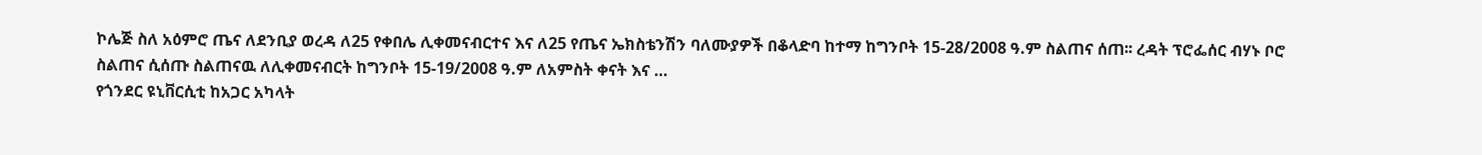ኮሌጅ ስለ አዕምሮ ጤና ለደንቢያ ወረዳ ለ25 የቀበሌ ሊቀመናብርተና እና ለ25 የጤና ኤክስቴንሽን ባለሙያዎች በቆላድባ ከተማ ከግንቦት 15-28/2008 ዓ.ም ስልጠና ሰጠ፡፡ ረዳት ፕሮፌሰር ብሃኑ ቦሮ ስልጠና ሲሰጡ ስልጠናዉ ለሊቀመናብርት ከግንቦት 15-19/2008 ዓ.ም ለአምስት ቀናት እና …
የጎንደር ዩኒቨርሲቲ ከአጋር አካላት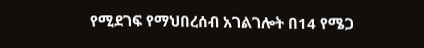የሚደገፍ የማህበረሰብ አገልገሎት በ14 የሜጋ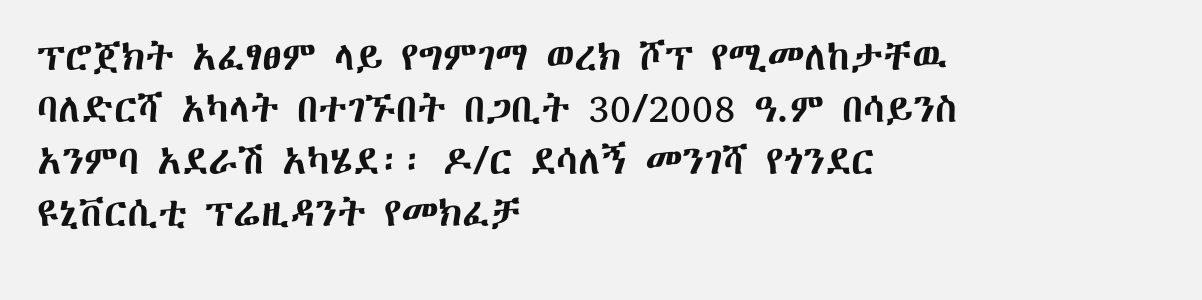ፕሮጀክት አፈፃፀም ላይ የግምገማ ወረክ ሾፕ የሚመለከታቸዉ ባለድርሻ አካላት በተገኙበት በጋቢት 30/2008 ዓ.ም በሳይንስ አንምባ አደራሽ አካሄደ፡፡ ዶ/ር ደሳለኝ መንገሻ የጎንደር ዩኒቨርሲቲ ፕሬዚዳንት የመክፈቻ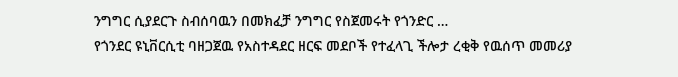ንግግር ሲያደርጉ ስብሰባዉን በመክፈቻ ንግግር የስጀመሩት የጎንድር …
የጎንደር ዩኒቨርሲቲ ባዘጋጀዉ የአስተዳደር ዘርፍ መደቦች የተፈላጊ ችሎታ ረቂቅ የዉሰጥ መመሪያ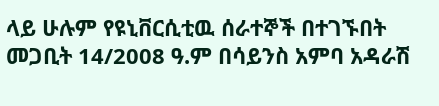ላይ ሁሉም የዩኒቨርሲቲዉ ሰራተኞች በተገኙበት መጋቢት 14/2008 ዓ.ም በሳይንስ አምባ አዳራሽ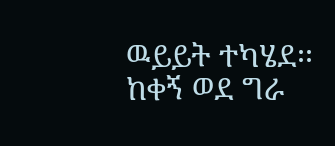ዉይይት ተካሄደ፡፡ ከቀኝ ወደ ግራ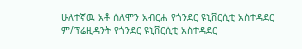ሁለተኛዉ አቶ ሰለሞን አብርሐ የጎንደር ዩኒቨርሲቲ አስተዳደር ም/ፕሬዚዳንት የጎንደር ዩኒቨርሲቲ አስተዳደር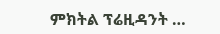ምክትል ፕሬዚዳንት …